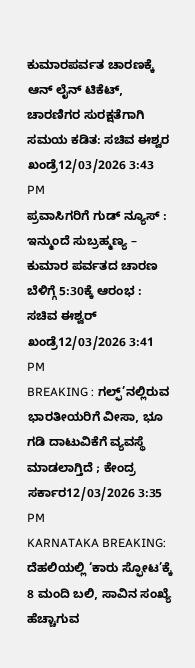ಕುಮಾರಪರ್ವತ ಚಾರಣಕ್ಕೆ ಆನ್ ಲೈನ್ ಟಿಕೆಟ್, ಚಾರಣಿಗರ ಸುರಕ್ಷತೆಗಾಗಿ ಸಮಯ ಕಡಿತ: ಸಚಿವ ಈಶ್ವರ ಖಂಡ್ರೆ12/03/2026 3:43 PM
ಪ್ರವಾಸಿಗರಿಗೆ ಗುಡ್ ನ್ಯೂಸ್ : ಇನ್ಮುಂದೆ ಸುಬ್ರಹ್ಮಣ್ಯ – ಕುಮಾರ ಪರ್ವತದ ಚಾರಣ ಬೆಳಿಗ್ಗೆ 5:30ಕ್ಕೆ ಆರಂಭ : ಸಚಿವ ಈಶ್ವರ್ ಖಂಡ್ರೆ12/03/2026 3:41 PM
BREAKING : ಗಲ್ಫ್’ನಲ್ಲಿರುವ ಭಾರತೀಯರಿಗೆ ವೀಸಾ, ಭೂ ಗಡಿ ದಾಟುವಿಕೆಗೆ ವ್ಯವಸ್ಥೆ ಮಾಡಲಾಗ್ತಿದೆ ; ಕೇಂದ್ರ ಸರ್ಕಾರ12/03/2026 3:35 PM
KARNATAKA BREAKING: ದೆಹಲಿಯಲ್ಲಿ ‘ಕಾರು ಸ್ಫೋಟ’ಕ್ಕೆ 8 ಮಂದಿ ಬಲಿ, ಸಾವಿನ ಸಂಖ್ಯೆ ಹೆಚ್ಚಾಗುವ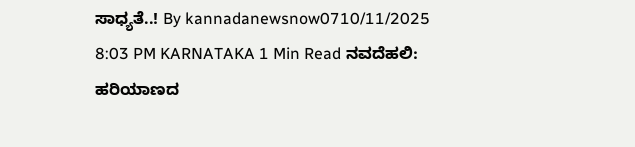ಸಾಧ್ಯತೆ..! By kannadanewsnow0710/11/2025 8:03 PM KARNATAKA 1 Min Read ನವದೆಹಲಿ: ಹರಿಯಾಣದ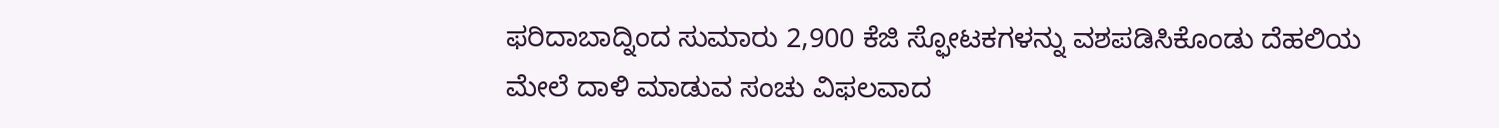ಫರಿದಾಬಾದ್ನಿಂದ ಸುಮಾರು 2,900 ಕೆಜಿ ಸ್ಫೋಟಕಗಳನ್ನು ವಶಪಡಿಸಿಕೊಂಡು ದೆಹಲಿಯ ಮೇಲೆ ದಾಳಿ ಮಾಡುವ ಸಂಚು ವಿಫಲವಾದ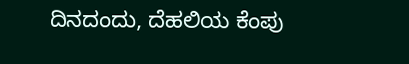ದಿನದಂದು, ದೆಹಲಿಯ ಕೆಂಪು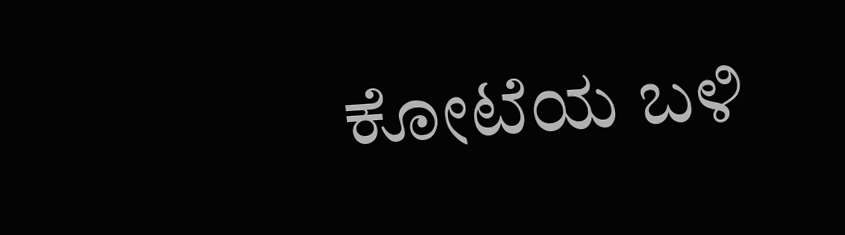ಕೋಟೆಯ ಬಳಿ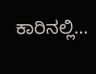ಕಾರಿನಲ್ಲಿ…